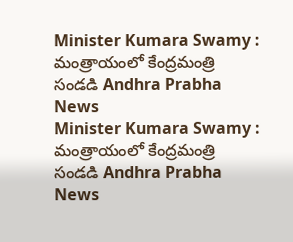Minister Kumara Swamy : మంత్రాయంలో కేంద్రమంత్రి సండడి Andhra Prabha News
Minister Kumara Swamy : మంత్రాయంలో కేంద్రమంత్రి సండడి Andhra Prabha News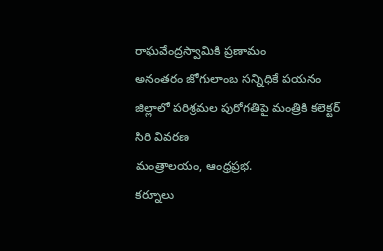రాఘవేంద్రస్వామికి ప్రణామం
అనంతరం జోగులాంబ సన్నిధికే పయనం
జిల్లాలో పరిశ్రమల పురోగతిపై మంత్రికి కలెక్టర్ సిరి వివరణ
మంత్రాలయం, ఆంధ్రప్రభ.
కర్నూలు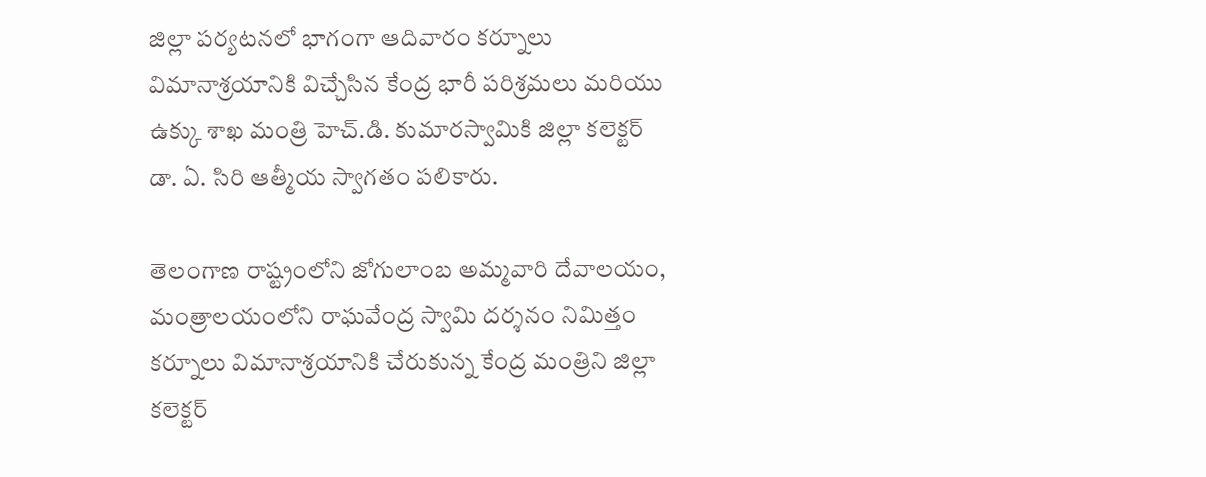జిల్లా పర్యటనలో భాగంగా ఆదివారం కర్నూలు విమానాశ్రయానికి విచ్చేసిన కేంద్ర భారీ పరిశ్రమలు మరియు ఉక్కు శాఖ మంత్రి హెచ్.డి. కుమారస్వామికి జిల్లా కలెక్టర్ డా. ఏ. సిరి ఆత్మీయ స్వాగతం పలికారు.

తెలంగాణ రాష్ట్రంలోని జోగులాంబ అమ్మవారి దేవాలయం, మంత్రాలయంలోని రాఘవేంద్ర స్వామి దర్శనం నిమిత్తం కర్నూలు విమానాశ్రయానికి చేరుకున్న కేంద్ర మంత్రిని జిల్లా కలెక్టర్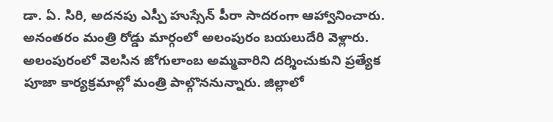డా. ఏ. సిరి, అదనపు ఎస్పీ హుస్సేన్ పీరా సాదరంగా ఆహ్వానించారు. అనంతరం మంత్రి రోడ్డు మార్గంలో అలంపురం బయలుదేరి వెళ్లారు.
అలంపురంలో వెలసిన జోగులాంబ అమ్మవారిని దర్శించుకుని ప్రత్యేక పూజా కార్యక్రమాల్లో మంత్రి పాల్గొననున్నారు. జిల్లాలో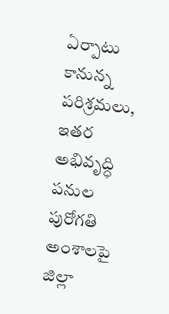ఏర్పాటు కానున్న పరిశ్రమలు, ఇతర అభివృద్ధి పనుల పురోగతి అంశాలపై జిల్లా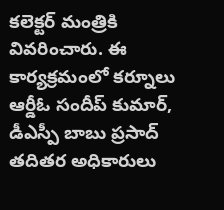కలెక్టర్ మంత్రికి వివరించారు. ఈ కార్యక్రమంలో కర్నూలు ఆర్డీఓ సందీప్ కుమార్, డీఎస్పీ బాబు ప్రసాద్ తదితర అధికారులు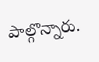పాల్గొన్నారు.